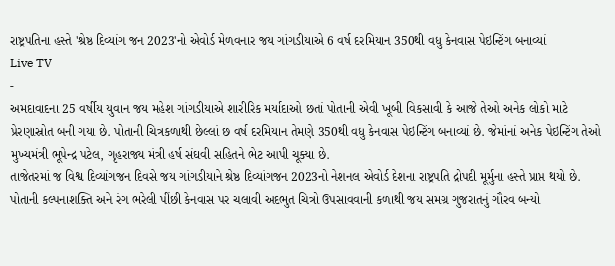રાષ્ટ્રપતિના હસ્તે 'શ્રેષ્ઠ દિવ્યાંગ જન 2023'નો એવોર્ડ મેળવનાર જય ગાંગડીયાએ 6 વર્ષ દરમિયાન 350થી વધુ કેનવાસ પેઇન્ટિંગ બનાવ્યાં
Live TV
-
અમદાવાદના 25 વર્ષીય યુવાન જય મહેશ ગાંગડીયાએ શારીરિક મર્યાદાઓ છતાં પોતાની એવી ખૂબી વિકસાવી કે આજે તેઓ અનેક લોકો માટે પ્રેરણાસ્રોત બની ગયા છે. પોતાની ચિત્રકળાથી છેલ્લાં છ વર્ષ દરમિયાન તેમણે 350થી વધુ કેનવાસ પેઇન્ટિંગ બનાવ્યાં છે. જેમાંનાં અનેક પેઇન્ટિંગ તેઓ મુખ્યમંત્રી ભૂપેન્દ્ર પટેલ, ગૃહરાજ્ય મંત્રી હર્ષ સંઘવી સહિતને ભેટ આપી ચૂક્યા છે.
તાજેતરમાં જ વિશ્વ દિવ્યાંગજન દિવસે જય ગાંગડીયાને શ્રેષ્ઠ દિવ્યાંગજન 2023નો નેશનલ એવોર્ડ દેશના રાષ્ટ્રપતિ દ્રોપદી મૂર્મુના હસ્તે પ્રાપ્ત થયો છે. પોતાની કલ્પનાશક્તિ અને રંગ ભરેલી પીંછી કેનવાસ પર ચલાવી અદભુત ચિત્રો ઉપસાવવાની કળાથી જય સમગ્ર ગુજરાતનું ગૌરવ બન્યો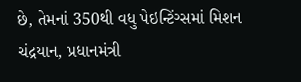છે, તેમનાં 350થી વધુ પેઇન્ટિંગ્સમાં મિશન ચંદ્રયાન, પ્રધાનમંત્રી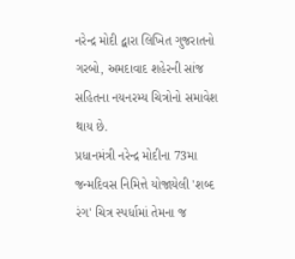નરેન્દ્ર મોદી દ્વારા લિખિત ગુજરાતનો ગરબો, અમદાવાદ શહેરની સાંજ સહિતના નયનરમ્ય ચિત્રોનો સમાવેશ થાય છે.
પ્રધાનમંત્રી નરેન્દ્ર મોદીના 73મા જન્મદિવસ નિમિત્તે યોજાયેલી 'શબ્દ રંગ' ચિત્ર સ્પર્ધામાં તેમના જ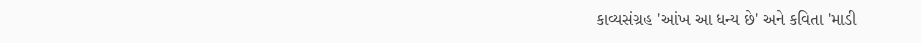કાવ્યસંગ્રહ 'આંખ આ ધન્ય છે' અને કવિતા 'માડી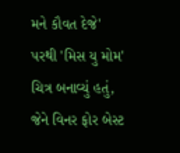મને કૌવત દેજે' પરથી 'મિસ યુ મોમ' ચિત્ર બનાવ્યું હતું, જેને વિનર ફોર બેસ્ટ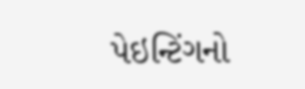પેઇન્ટિંગનો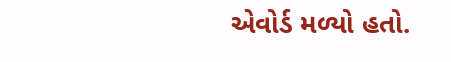એવોર્ડ મળ્યો હતો.